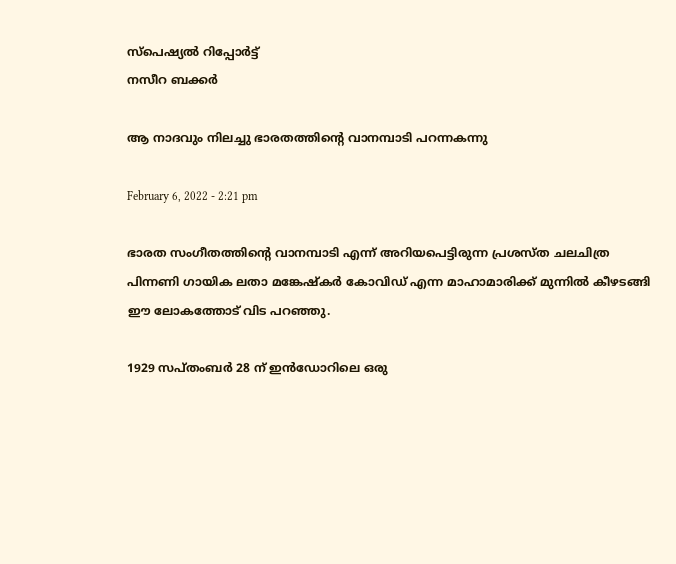സ്പെഷ്യൽ റിപ്പോര്‍ട്ട്
നസീറ ബക്കർ

ആ നാദവും നിലച്ചു ഭാരതത്തിന്റെ വാനമ്പാടി പറന്നകന്നു

February 6, 2022 - 2:21 pm

ഭാരത സംഗീതത്തിന്റെ വാനമ്പാടി എന്ന് അറിയപെട്ടിരുന്ന പ്രശസ്ത ചലചിത്ര പിന്നണി ഗായിക ലതാ മങ്കേഷ്കർ കോവിഡ് എന്ന മാഹാമാരിക്ക് മുന്നിൽ കീഴടങ്ങി
ഈ ലോകത്തോട് വിട പറഞ്ഞു.

1929 സപ്തംബർ 28 ന് ഇൻഡോറിലെ ഒരു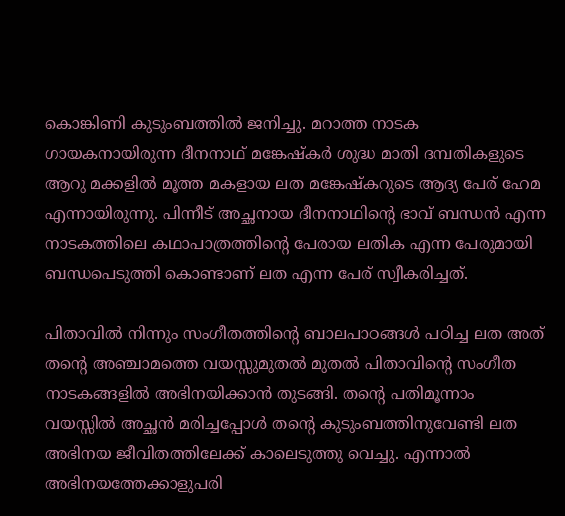കൊങ്കിണി കുടുംബത്തിൽ ജനിച്ചു. മറാത്ത നാടക ഗായകനായിരുന്ന ദീനനാഥ് മങ്കേഷ്കർ ശുദ്ധ മാതി ദമ്പതികളുടെ ആറു മക്കളിൽ മൂത്ത മകളായ ലത മങ്കേഷ്കറുടെ ആദ്യ പേര് ഹേമ എന്നായിരുന്നു. പിന്നീട് അച്ഛനായ ദീനനാഥിന്റെ ഭാവ് ബന്ധൻ എന്ന നാടകത്തിലെ കഥാപാത്രത്തിന്റെ പേരായ ലതിക എന്ന പേരുമായി ബന്ധപെടുത്തി കൊണ്ടാണ് ലത എന്ന പേര് സ്വീകരിച്ചത്.

പിതാവിൽ നിന്നും സംഗീതത്തിന്റെ ബാലപാഠങ്ങൾ പഠിച്ച ലത അത് തന്റെ അഞ്ചാമത്തെ വയസ്സുമുതൽ മുതൽ പിതാവിന്റെ സംഗീത നാടകങ്ങളിൽ അഭിനയിക്കാൻ തുടങ്ങി. തന്റെ പതിമൂന്നാം വയസ്സിൽ അച്ഛൻ മരിച്ചപ്പോൾ തന്റെ കുടുംബത്തിനുവേണ്ടി ലത അഭിനയ ജീവിതത്തിലേക്ക് കാലെടുത്തു വെച്ചു. എന്നാൽ അഭിനയത്തേക്കാളുപരി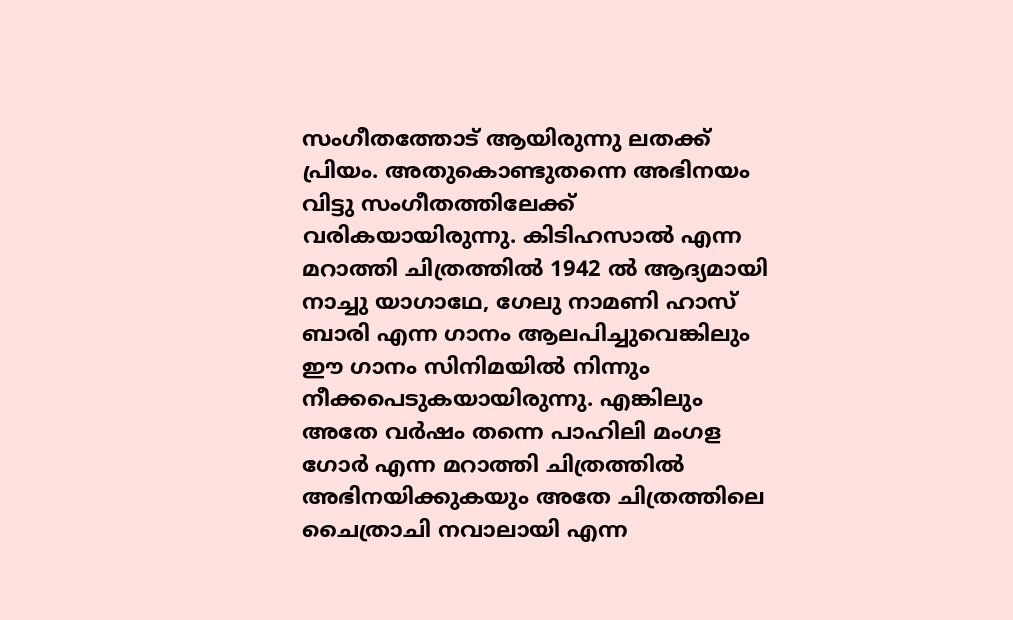സംഗീതത്തോട് ആയിരുന്നു ലതക്ക് പ്രിയം. അതുകൊണ്ടുതന്നെ അഭിനയം വിട്ടു സംഗീതത്തിലേക്ക് വരികയായിരുന്നു. കിടിഹസാൽ എന്ന മറാത്തി ചിത്രത്തിൽ 1942 ൽ ആദ്യമായി നാച്ചു യാഗാഥേ, ഗേലു നാമണി ഹാസ് ബാരി എന്ന ഗാനം ആലപിച്ചുവെങ്കിലും ഈ ഗാനം സിനിമയിൽ നിന്നും നീക്കപെടുകയായിരുന്നു. എങ്കിലും അതേ വർഷം തന്നെ പാഹിലി മംഗള ഗോർ എന്ന മറാത്തി ചിത്രത്തിൽ അഭിനയിക്കുകയും അതേ ചിത്രത്തിലെ ചൈത്രാചി നവാലായി എന്ന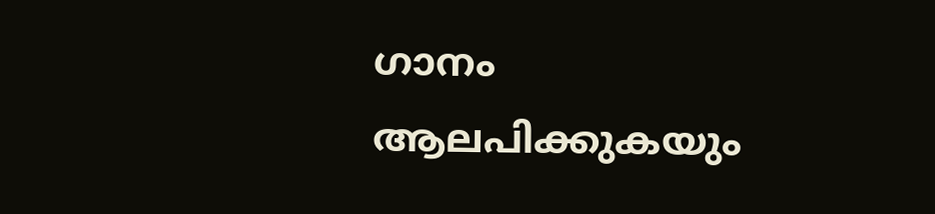ഗാനം ആലപിക്കുകയും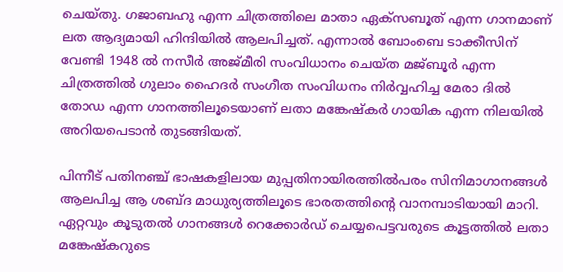ചെയ്തു. ഗജാബഹു എന്ന ചിത്രത്തിലെ മാതാ ഏക്സബൂത് എന്ന ഗാനമാണ് ലത ആദ്യമായി ഹിന്ദിയിൽ ആലപിച്ചത്. എന്നാൽ ബോംബെ ടാക്കീസിന് വേണ്ടി 1948 ൽ നസീർ അജ്മീരി സംവിധാനം ചെയ്ത മജ്ബൂർ എന്ന ചിത്രത്തിൽ ഗുലാം ഹൈദർ സംഗീത സംവിധനം നിർവ്വഹിച്ച മേരാ ദിൽ തോഡ എന്ന ഗാനത്തിലൂടെയാണ് ലതാ മങ്കേഷ്കർ ഗായിക എന്ന നിലയിൽ അറിയപെടാൻ തുടങ്ങിയത്.

പിന്നീട് പതിനഞ്ച് ഭാഷകളിലായ മുപ്പതിനായിരത്തിൽപരം സിനിമാഗാനങ്ങൾ ആലപിച്ച ആ ശബ്ദ മാധുര്യത്തിലൂടെ ഭാരതത്തിന്റെ വാനമ്പാടിയായി മാറി. ഏറ്റവും കൂടുതൽ ഗാനങ്ങൾ റെക്കോർഡ് ചെയ്യപെട്ടവരുടെ കൂട്ടത്തിൽ ലതാ മങ്കേഷ്കറുടെ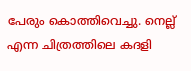പേരും കൊത്തിവെച്ചു. നെല്ല് എന്ന ചിത്രത്തിലെ കദളി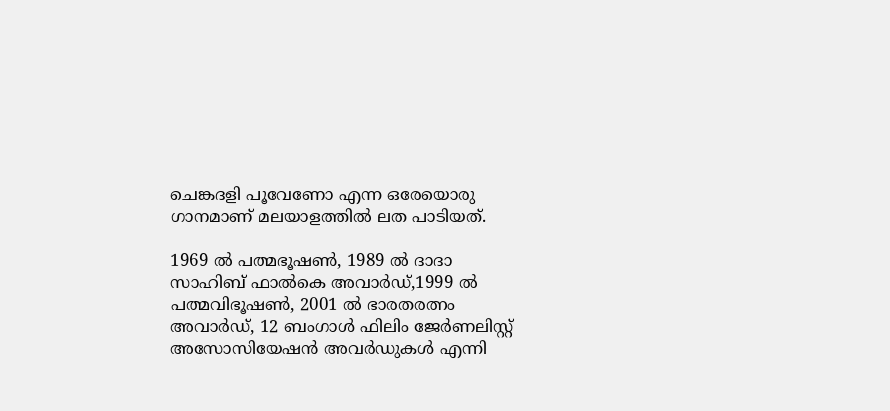ചെങ്കദളി പൂവേണോ എന്ന ഒരേയൊരു ഗാനമാണ് മലയാളത്തിൽ ലത പാടിയത്.

1969 ൽ പത്മഭൂഷൺ, 1989 ൽ ദാദാ സാഹിബ് ഫാൽകെ അവാർഡ്,1999 ൽ പത്മവിഭൂഷൺ, 2001 ൽ ഭാരതരത്നം അവാർഡ്, 12 ബംഗാൾ ഫിലിം ജേർണലിസ്റ്റ് അസോസിയേഷൻ അവർഡുകൾ എന്നി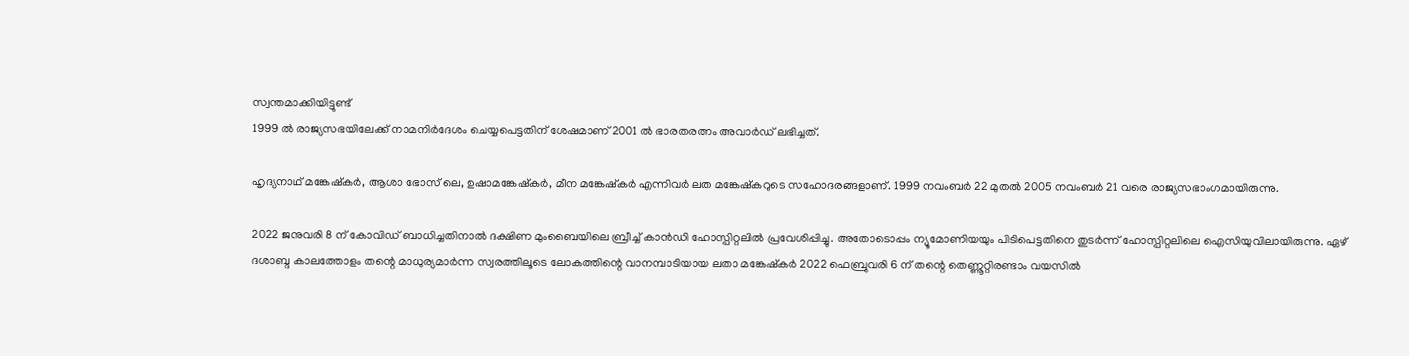സ്വന്തമാക്കിയിട്ടുണ്ട്
1999 ൽ രാജ്യസഭയിലേക്ക് നാമനിർദേശം ചെയ്യപെട്ടതിന് ശേഷമാണ് 2001 ൽ ഭാരതരത്നം അവാർഡ് ലഭിച്ചത്.

ഹൃദ്യനാഥ് മങ്കേഷ്കർ, ആശാ ഭോസ് ലെ, ഉഷാമങ്കേഷ്കർ, മീന മങ്കേഷ്കർ എന്നിവർ ലത മങ്കേഷ്കറുടെ സഹോദരങ്ങളാണ്. 1999 നവംബർ 22 മുതൽ 2005 നവംബർ 21 വരെ രാജ്യസഭാംഗമായിരുന്നു.

2022 ജനുവരി 8 ന് കോവിഡ് ബാധിച്ചതിനാൽ ദക്ഷിണ മുംബൈയിലെ ബ്രീച്ച് കാൻഡി ഹോസ്പിറ്റലിൽ പ്രവേശിപ്പിച്ചു. അതോടൊപ്പം ന്യൂമോണിയയും പിടിപെട്ടതിനെ തുടർന്ന് ഹോസ്പിറ്റലിലെ ഐസിയുവിലായിരുന്നു. ഏഴ് ദശാബ്ദ കാലത്തോളം തന്റെ മാധുര്യമാർന്ന സ്വരത്തിലൂടെ ലോകത്തിന്റെ വാനമ്പാടിയായ ലതാ മങ്കേഷ്കർ 2022 ഫെബ്രുവരി 6 ന് തന്റെ തെണ്ണൂറ്റിരണ്ടാം വയസിൽ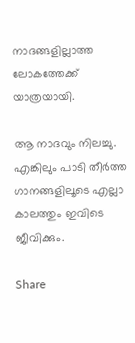നാദങ്ങളില്ലാത്ത ലോകത്തേക്ക് യാത്രയായി.

ആ നാദവും നിലച്ചു. എങ്കിലും പാടി തീർത്ത ഗാനങ്ങളിലൂടെ എല്ലാ കാലത്തും ഇവിടെ ജീവിക്കും.

Share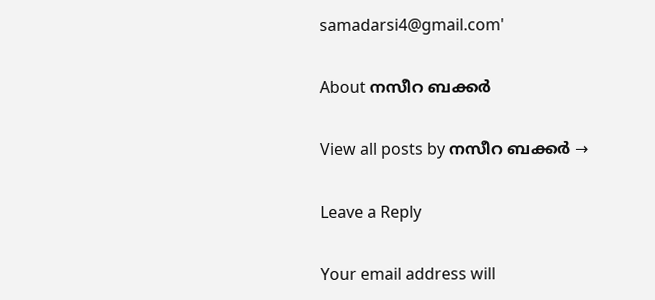samadarsi4@gmail.com'

About നസീറ ബക്കർ

View all posts by നസീറ ബക്കർ →

Leave a Reply

Your email address will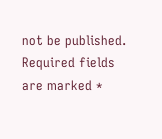not be published. Required fields are marked *